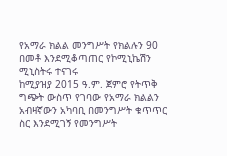የአማራ ክልል መንግሥት የክልሉን 90 በመቶ እንደሚቆጣጠር የኮሚኒኬሽን ሚኒስትሩ ተናገሩ
ከሚያዝያ 2015 ዓ.ም. ጀምሮ የትጥቅ ግጭት ውስጥ የገባው የአማራ ክልልን አብዛኛውን አካባቢ በመንግሥት ቁጥጥር ስር እንደሚገኝ የመንግሥት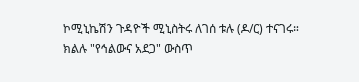ኮሚኒኬሽን ጉዳዮች ሚኒስትሩ ለገሰ ቱሉ (ዶ/ር) ተናገሩ። ክልሉ "የኅልውና አደጋ" ውስጥ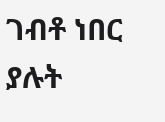ገብቶ ነበር ያሉት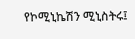የኮሚኒኬሽን ሚኒስትሩ፤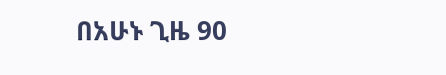በአሁኑ ጊዜ 90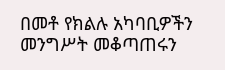በመቶ የክልሉ አካባቢዎችን መንግሥት መቆጣጠሩን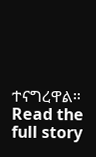ተናግረዋል።
Read the full story